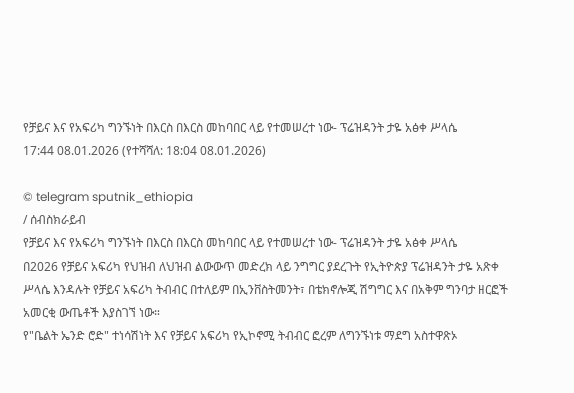የቻይና እና የአፍሪካ ግንኙነት በእርስ በእርስ መከባበር ላይ የተመሠረተ ነው- ፕሬዝዳንት ታዬ አፅቀ ሥላሴ
17:44 08.01.2026 (የተሻሻለ: 18:04 08.01.2026)

© telegram sputnik_ethiopia
/ ሰብስክራይብ
የቻይና እና የአፍሪካ ግንኙነት በእርስ በእርስ መከባበር ላይ የተመሠረተ ነው- ፕሬዝዳንት ታዬ አፅቀ ሥላሴ
በ2026 የቻይና አፍሪካ የህዝብ ለህዝብ ልውውጥ መድረክ ላይ ንግግር ያደረጉት የኢትዮጵያ ፕሬዝዳንት ታዬ አጽቀ ሥላሴ እንዳሉት የቻይና አፍሪካ ትብብር በተለይም በኢንቨስትመንት፣ በቴክኖሎጂ ሽግግር እና በአቅም ግንባታ ዘርፎች አመርቂ ውጤቶች እያስገኘ ነው።
የ"ቤልት ኤንድ ሮድ" ተነሳሽነት እና የቻይና አፍሪካ የኢኮኖሚ ትብብር ፎረም ለግንኙነቱ ማደግ አስተዋጽኦ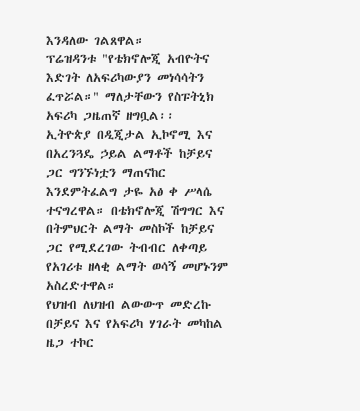እንዳለው ገልጸዋል።
ፕሬዝዳንቱ "የቴክኖሎጂ አብዮትና እድገት ለአፍሪካውያን መነሳሳትን ፈጥሯል።" ማለታቸውን የስፑትኒክ አፍሪካ ጋዜጠኛ ዘግቧል፡፡
ኢትዮጵያ በዲጂታል ኢኮኖሚ እና በአረንጓዴ ኃይል ልማቶች ከቻይና ጋር ግንኙነቷን ማጠናከር እንደምትፈልግ ታዬ አፅ ቀ ሥላሴ ተናግረዋል። በቴክኖሎጂ ሽግግር እና በትምህርት ልማት መስኮች ከቻይና ጋር የሚደረገው ትብብር ለቀጣይ የአገሪቱ ዘላቂ ልማት ወሳኝ መሆኑንም አስረድተዋል።
የህዝብ ለህዝብ ልውውጥ መድረኩ በቻይና እና የአፍሪካ ሃገራት መካከል ዜጋ ተኮር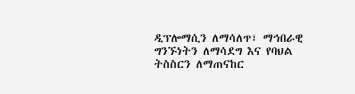ዲፕሎማሲን ለማሳለጥ፣ ማኅበራዊ ግንኙነትን ለማሳደግ እና የባህል ትስስርን ለማጠናከር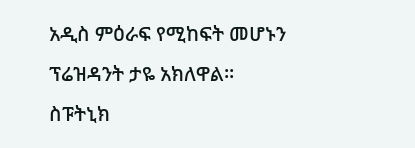አዲስ ምዕራፍ የሚከፍት መሆኑን ፕሬዝዳንት ታዬ አክለዋል።
ስፑትኒክ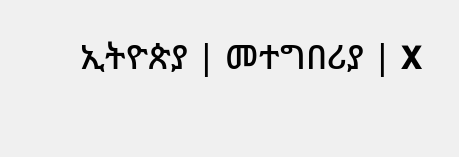ኢትዮጵያ | መተግበሪያ | X